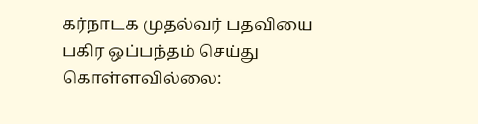கர்நாடக முதல்வர் பதவியை பகிர ஒப்பந்தம் செய்து கொள்ளவில்லை: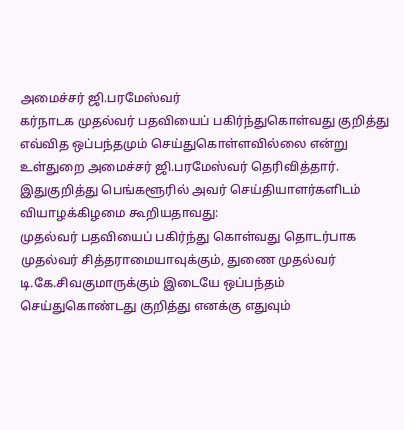அமைச்சர் ஜி.பரமேஸ்வர்
கர்நாடக முதல்வர் பதவியைப் பகிர்ந்துகொள்வது குறித்து எவ்வித ஒப்பந்தமும் செய்துகொள்ளவில்லை என்று உள்துறை அமைச்சர் ஜி.பரமேஸ்வர் தெரிவித்தார்.
இதுகுறித்து பெங்களூரில் அவர் செய்தியாளர்களிடம் வியாழக்கிழமை கூறியதாவது:
முதல்வர் பதவியைப் பகிர்ந்து கொள்வது தொடர்பாக முதல்வர் சித்தராமையாவுக்கும், துணை முதல்வர் டி.கே.சிவகுமாருக்கும் இடையே ஒப்பந்தம் செய்துகொண்டது குறித்து எனக்கு எதுவும்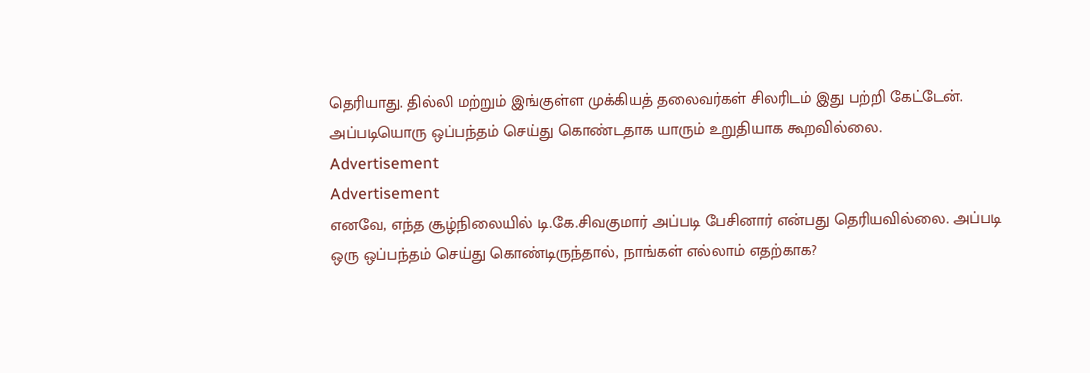தெரியாது. தில்லி மற்றும் இங்குள்ள முக்கியத் தலைவர்கள் சிலரிடம் இது பற்றி கேட்டேன். அப்படியொரு ஒப்பந்தம் செய்து கொண்டதாக யாரும் உறுதியாக கூறவில்லை.
Advertisement
Advertisement
எனவே, எந்த சூழ்நிலையில் டி.கே.சிவகுமார் அப்படி பேசினார் என்பது தெரியவில்லை. அப்படி ஒரு ஒப்பந்தம் செய்து கொண்டிருந்தால், நாங்கள் எல்லாம் எதற்காக?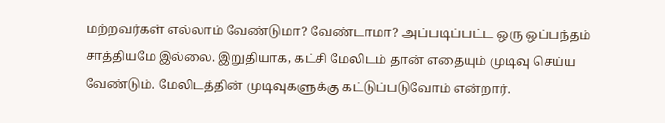மற்றவர்கள் எல்லாம் வேண்டுமா? வேண்டாமா? அப்படிப்பட்ட ஒரு ஒப்பந்தம் சாத்தியமே இல்லை. இறுதியாக, கட்சி மேலிடம் தான் எதையும் முடிவு செய்ய வேண்டும். மேலிடத்தின் முடிவுகளுக்கு கட்டுப்படுவோம் என்றார்.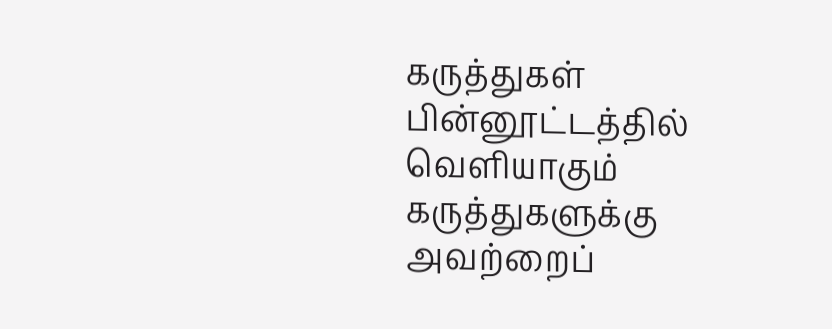கருத்துகள்
பின்னூட்டத்தில் வெளியாகும் கருத்துகளுக்கு அவற்றைப்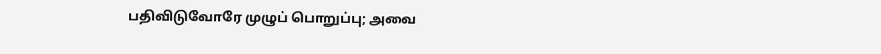பதிவிடுவோரே முழுப் பொறுப்பு; அவை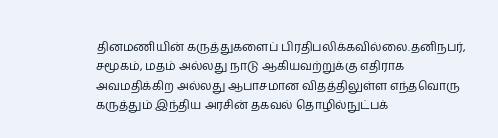தினமணியின் கருத்துகளைப் பிரதிபலிக்கவில்லை.தனிநபர், சமூகம், மதம் அல்லது நாடு ஆகியவற்றுக்கு எதிராக அவமதிக்கிற அல்லது ஆபாசமான விதத்திலுள்ள எந்தவொரு கருத்தும் இந்திய அரசின் தகவல் தொழில்நுட்பக்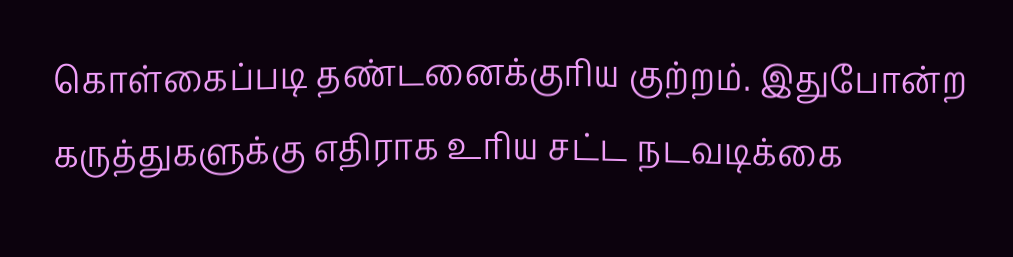கொள்கைப்படி தண்டனைக்குரிய குற்றம். இதுபோன்ற கருத்துகளுக்கு எதிராக உரிய சட்ட நடவடிக்கை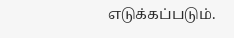எடுக்கப்படும்.